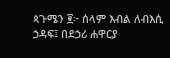ጳጉሜን ፪፦ ሰላም እብል ለብእሲ ኃዳፍ፤ በደኃሪ ሐዋርያ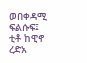ወበቀዳሚ ፍልሱፍ፤ ቲቶ ከዊኖ ረድአ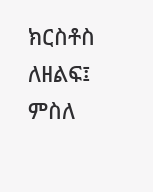ክርስቶስ ለዘልፍ፤ ምስለ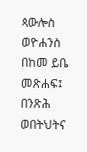ጳውሎስ ወዮሐንስ በከመ ይቤ መጽሐፍ፤ በንጽሕ ወበትህትና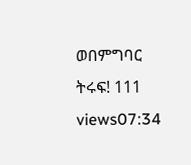ወበምግባር ትሩፍ! 111 views07:34